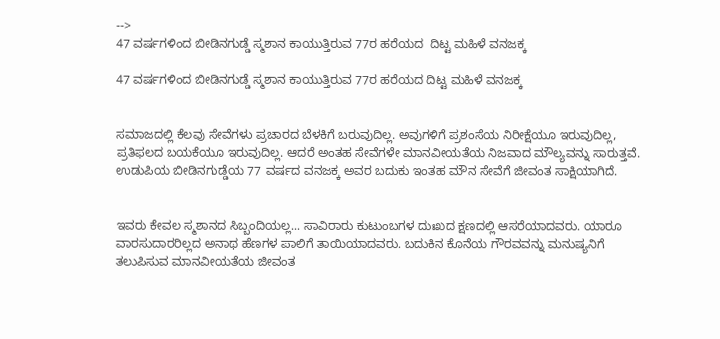-->
47 ವರ್ಷಗಳಿಂದ ಬೀಡಿನಗುಡ್ಡೆ ಸ್ಮಶಾನ ಕಾಯುತ್ತಿರುವ 77ರ ಹರೆಯದ  ದಿಟ್ಟ ಮಹಿಳೆ ವನಜಕ್ಕ

47 ವರ್ಷಗಳಿಂದ ಬೀಡಿನಗುಡ್ಡೆ ಸ್ಮಶಾನ ಕಾಯುತ್ತಿರುವ 77ರ ಹರೆಯದ ದಿಟ್ಟ ಮಹಿಳೆ ವನಜಕ್ಕ


ಸಮಾಜದಲ್ಲಿ ಕೆಲವು ಸೇವೆಗಳು ಪ್ರಚಾರದ ಬೆಳಕಿಗೆ ಬರುವುದಿಲ್ಲ. ಅವುಗಳಿಗೆ ಪ್ರಶಂಸೆಯ ನಿರೀಕ್ಷೆಯೂ ಇರುವುದಿಲ್ಲ, ಪ್ರತಿಫಲದ ಬಯಕೆಯೂ ಇರುವುದಿಲ್ಲ. ಆದರೆ ಅಂತಹ ಸೇವೆಗಳೇ ಮಾನವೀಯತೆಯ ನಿಜವಾದ ಮೌಲ್ಯವನ್ನು ಸಾರುತ್ತವೆ. ಉಡುಪಿಯ ಬೀಡಿನಗುಡ್ಡೆಯ 77 ವರ್ಷದ ವನಜಕ್ಕ ಅವರ ಬದುಕು ಇಂತಹ ಮೌನ ಸೇವೆಗೆ ಜೀವಂತ ಸಾಕ್ಷಿಯಾಗಿದೆ.


ಇವರು ಕೇವಲ ಸ್ಮಶಾನದ ಸಿಬ್ಬಂದಿಯಲ್ಲ... ಸಾವಿರಾರು ಕುಟುಂಬಗಳ ದುಃಖದ ಕ್ಷಣದಲ್ಲಿ ಆಸರೆಯಾದವರು. ಯಾರೂ ವಾರಸುದಾರರಿಲ್ಲದ ಅನಾಥ ಹೆಣಗಳ ಪಾಲಿಗೆ ತಾಯಿಯಾದವರು. ಬದುಕಿನ ಕೊನೆಯ ಗೌರವವನ್ನು ಮನುಷ್ಯನಿಗೆ ತಲುಪಿಸುವ ಮಾನವೀಯತೆಯ ಜೀವಂತ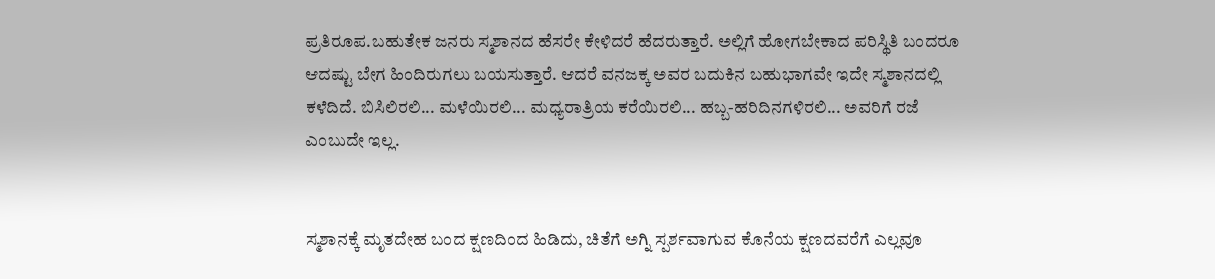ಪ್ರತಿರೂಪ.ಬಹುತೇಕ ಜನರು ಸ್ಮಶಾನದ ಹೆಸರೇ ಕೇಳಿದರೆ ಹೆದರುತ್ತಾರೆ. ಅಲ್ಲಿಗೆ ಹೋಗಬೇಕಾದ ಪರಿಸ್ಥಿತಿ ಬಂದರೂ ಆದಷ್ಟು ಬೇಗ ಹಿಂದಿರುಗಲು ಬಯಸುತ್ತಾರೆ. ಆದರೆ ವನಜಕ್ಕ ಅವರ ಬದುಕಿನ ಬಹುಭಾಗವೇ ಇದೇ ಸ್ಮಶಾನದಲ್ಲಿ ಕಳೆದಿದೆ. ಬಿಸಿಲಿರಲಿ... ಮಳೆಯಿರಲಿ... ಮಧ್ಯರಾತ್ರಿಯ ಕರೆಯಿರಲಿ... ಹಬ್ಬ-ಹರಿದಿನಗಳಿರಲಿ... ಅವರಿಗೆ ರಜೆ ಎಂಬುದೇ ಇಲ್ಲ.


ಸ್ಮಶಾನಕ್ಕೆ ಮೃತದೇಹ ಬಂದ ಕ್ಷಣದಿಂದ ಹಿಡಿದು, ಚಿತೆಗೆ ಅಗ್ನಿ ಸ್ಪರ್ಶವಾಗುವ ಕೊನೆಯ ಕ್ಷಣದವರೆಗೆ ಎಲ್ಲವೂ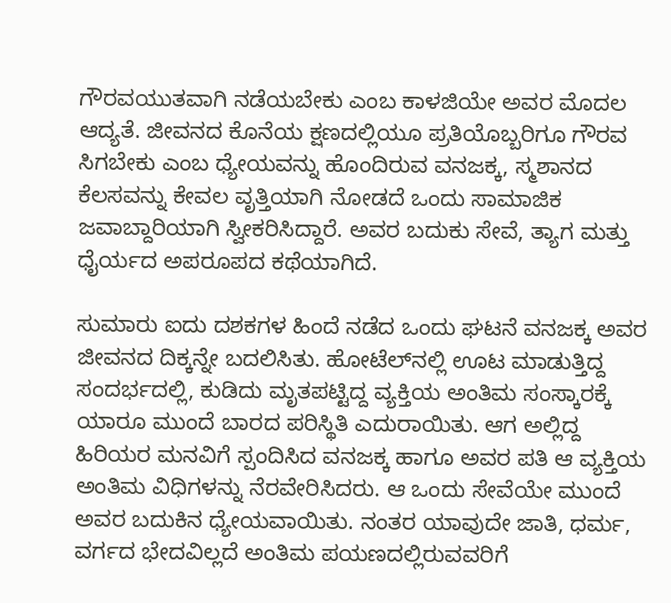ಗೌರವಯುತವಾಗಿ ನಡೆಯಬೇಕು ಎಂಬ ಕಾಳಜಿಯೇ ಅವರ ಮೊದಲ ಆದ್ಯತೆ. ಜೀವನದ ಕೊನೆಯ ಕ್ಷಣದಲ್ಲಿಯೂ ಪ್ರತಿಯೊಬ್ಬರಿಗೂ ಗೌರವ ಸಿಗಬೇಕು ಎಂಬ ಧ್ಯೇಯವನ್ನು ಹೊಂದಿರುವ ವನಜಕ್ಕ, ಸ್ಮಶಾನದ ಕೆಲಸವನ್ನು ಕೇವಲ ವೃತ್ತಿಯಾಗಿ ನೋಡದೆ ಒಂದು ಸಾಮಾಜಿಕ ಜವಾಬ್ದಾರಿಯಾಗಿ ಸ್ವೀಕರಿಸಿದ್ದಾರೆ. ಅವರ ಬದುಕು ಸೇವೆ, ತ್ಯಾಗ ಮತ್ತು ಧೈರ್ಯದ ಅಪರೂಪದ ಕಥೆಯಾಗಿದೆ.

ಸುಮಾರು ಐದು ದಶಕಗಳ ಹಿಂದೆ ನಡೆದ ಒಂದು ಘಟನೆ ವನಜಕ್ಕ ಅವರ ಜೀವನದ ದಿಕ್ಕನ್ನೇ ಬದಲಿಸಿತು. ಹೋಟೆಲ್‌ನಲ್ಲಿ ಊಟ ಮಾಡುತ್ತಿದ್ದ ಸಂದರ್ಭದಲ್ಲಿ, ಕುಡಿದು ಮೃತಪಟ್ಟಿದ್ದ ವ್ಯಕ್ತಿಯ ಅಂತಿಮ ಸಂಸ್ಕಾರಕ್ಕೆ ಯಾರೂ ಮುಂದೆ ಬಾರದ ಪರಿಸ್ಥಿತಿ ಎದುರಾಯಿತು. ಆಗ ಅಲ್ಲಿದ್ದ ಹಿರಿಯರ ಮನವಿಗೆ ಸ್ಪಂದಿಸಿದ ವನಜಕ್ಕ ಹಾಗೂ ಅವರ ಪತಿ ಆ ವ್ಯಕ್ತಿಯ ಅಂತಿಮ ವಿಧಿಗಳನ್ನು ನೆರವೇರಿಸಿದರು. ಆ ಒಂದು ಸೇವೆಯೇ ಮುಂದೆ ಅವರ ಬದುಕಿನ ಧ್ಯೇಯವಾಯಿತು. ನಂತರ ಯಾವುದೇ ಜಾತಿ, ಧರ್ಮ, ವರ್ಗದ ಭೇದವಿಲ್ಲದೆ ಅಂತಿಮ ಪಯಣದಲ್ಲಿರುವವರಿಗೆ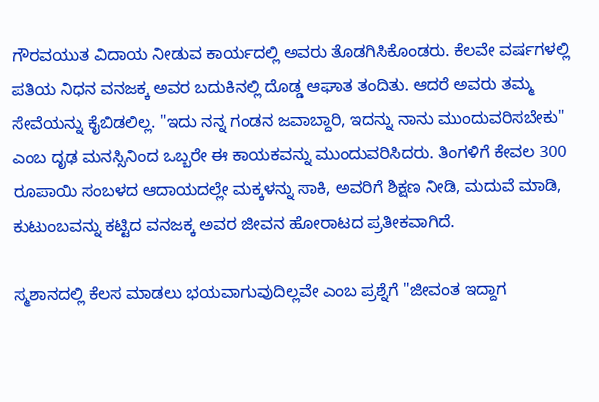ಗೌರವಯುತ ವಿದಾಯ ನೀಡುವ ಕಾರ್ಯದಲ್ಲಿ ಅವರು ತೊಡಗಿಸಿಕೊಂಡರು. ಕೆಲವೇ ವರ್ಷಗಳಲ್ಲಿ ಪತಿಯ ನಿಧನ ವನಜಕ್ಕ ಅವರ ಬದುಕಿನಲ್ಲಿ ದೊಡ್ಡ ಆಘಾತ ತಂದಿತು. ಆದರೆ ಅವರು ತಮ್ಮ ಸೇವೆಯನ್ನು ಕೈಬಿಡಲಿಲ್ಲ. "ಇದು ನನ್ನ ಗಂಡನ ಜವಾಬ್ದಾರಿ, ಇದನ್ನು ನಾನು ಮುಂದುವರಿಸಬೇಕು" ಎಂಬ ದೃಢ ಮನಸ್ಸಿನಿಂದ ಒಬ್ಬರೇ ಈ ಕಾಯಕವನ್ನು ಮುಂದುವರಿಸಿದರು. ತಿಂಗಳಿಗೆ ಕೇವಲ 300 ರೂಪಾಯಿ ಸಂಬಳದ ಆದಾಯದಲ್ಲೇ ಮಕ್ಕಳನ್ನು ಸಾಕಿ, ಅವರಿಗೆ ಶಿಕ್ಷಣ ನೀಡಿ, ಮದುವೆ ಮಾಡಿ, ಕುಟುಂಬವನ್ನು ಕಟ್ಟಿದ ವನಜಕ್ಕ ಅವರ ಜೀವನ ಹೋರಾಟದ ಪ್ರತೀಕವಾಗಿದೆ.

ಸ್ಮಶಾನದಲ್ಲಿ ಕೆಲಸ ಮಾಡಲು ಭಯವಾಗುವುದಿಲ್ಲವೇ ಎಂಬ ಪ್ರಶ್ನೆಗೆ "ಜೀವಂತ ಇದ್ದಾಗ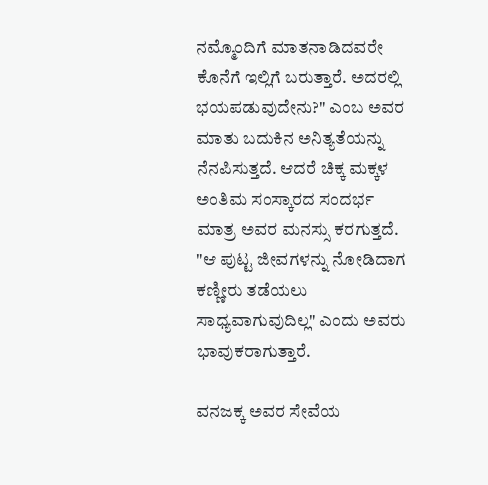ನಮ್ಮೊಂದಿಗೆ ಮಾತನಾಡಿದವರೇ ಕೊನೆಗೆ ಇಲ್ಲಿಗೆ ಬರುತ್ತಾರೆ. ಅದರಲ್ಲಿ ಭಯಪಡುವುದೇನು?" ಎಂಬ ಅವರ ಮಾತು ಬದುಕಿನ ಅನಿತ್ಯತೆಯನ್ನು ನೆನಪಿಸುತ್ತದೆ. ಆದರೆ ಚಿಕ್ಕ ಮಕ್ಕಳ ಅಂತಿಮ ಸಂಸ್ಕಾರದ ಸಂದರ್ಭ ಮಾತ್ರ ಅವರ ಮನಸ್ಸು ಕರಗುತ್ತದೆ. "ಆ ಪುಟ್ಟ ಜೀವಗಳನ್ನು ನೋಡಿದಾಗ ಕಣ್ಣೀರು ತಡೆಯಲು ಸಾಧ್ಯವಾಗುವುದಿಲ್ಲ" ಎಂದು ಅವರು ಭಾವುಕರಾಗುತ್ತಾರೆ.

ವನಜಕ್ಕ ಅವರ ಸೇವೆಯ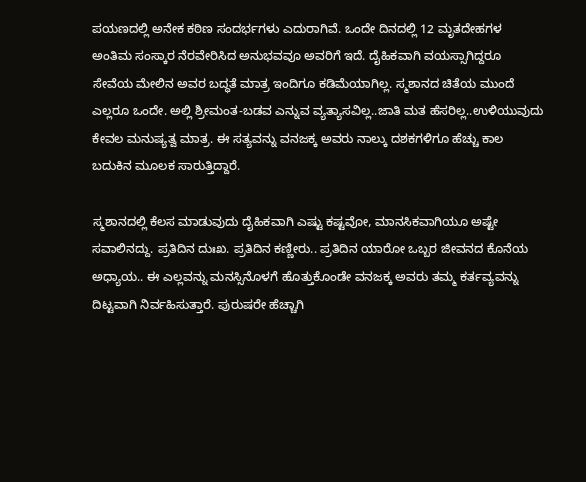ಪಯಣದಲ್ಲಿ ಅನೇಕ ಕಠಿಣ ಸಂದರ್ಭಗಳು ಎದುರಾಗಿವೆ. ಒಂದೇ ದಿನದಲ್ಲಿ 12 ಮೃತದೇಹಗಳ ಅಂತಿಮ ಸಂಸ್ಕಾರ ನೆರವೇರಿಸಿದ ಅನುಭವವೂ ಅವರಿಗೆ ಇದೆ. ದೈಹಿಕವಾಗಿ ವಯಸ್ಸಾಗಿದ್ದರೂ ಸೇವೆಯ ಮೇಲಿನ ಅವರ ಬದ್ಧತೆ ಮಾತ್ರ ಇಂದಿಗೂ ಕಡಿಮೆಯಾಗಿಲ್ಲ. ಸ್ಮಶಾನದ ಚಿತೆಯ ಮುಂದೆ ಎಲ್ಲರೂ ಒಂದೇ. ಅಲ್ಲಿ ಶ್ರೀಮಂತ-ಬಡವ ಎನ್ನುವ ವ್ಯತ್ಯಾಸವಿಲ್ಲ..ಜಾತಿ ಮತ ಹೆಸರಿಲ್ಲ..ಉಳಿಯುವುದು ಕೇವಲ ಮನುಷ್ಯತ್ವ ಮಾತ್ರ. ಈ ಸತ್ಯವನ್ನು ವನಜಕ್ಕ ಅವರು ನಾಲ್ಕು ದಶಕಗಳಿಗೂ ಹೆಚ್ಚು ಕಾಲ ಬದುಕಿನ ಮೂಲಕ ಸಾರುತ್ತಿದ್ದಾರೆ.

ಸ್ಮಶಾನದಲ್ಲಿ ಕೆಲಸ ಮಾಡುವುದು ದೈಹಿಕವಾಗಿ ಎಷ್ಟು ಕಷ್ಟವೋ, ಮಾನಸಿಕವಾಗಿಯೂ ಅಷ್ಟೇ ಸವಾಲಿನದ್ದು. ಪ್ರತಿದಿನ ದುಃಖ. ಪ್ರತಿದಿನ ಕಣ್ಣೀರು.. ಪ್ರತಿದಿನ ಯಾರೋ ಒಬ್ಬರ ಜೀವನದ ಕೊನೆಯ ಅಧ್ಯಾಯ.. ಈ ಎಲ್ಲವನ್ನು ಮನಸ್ಸಿನೊಳಗೆ ಹೊತ್ತುಕೊಂಡೇ ವನಜಕ್ಕ ಅವರು ತಮ್ಮ ಕರ್ತವ್ಯವನ್ನು ದಿಟ್ಟವಾಗಿ ನಿರ್ವಹಿಸುತ್ತಾರೆ. ಪುರುಷರೇ ಹೆಚ್ಚಾಗಿ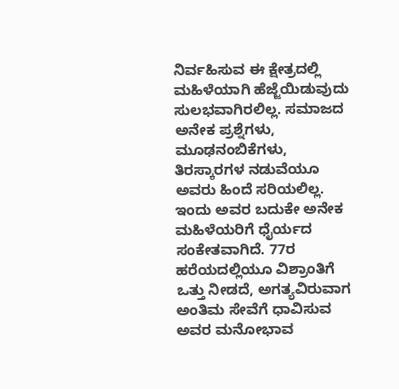ನಿರ್ವಹಿಸುವ ಈ ಕ್ಷೇತ್ರದಲ್ಲಿ ಮಹಿಳೆಯಾಗಿ ಹೆಜ್ಜೆಯಿಡುವುದು ಸುಲಭವಾಗಿರಲಿಲ್ಲ. ಸಮಾಜದ ಅನೇಕ ಪ್ರಶ್ನೆಗಳು, ಮೂಢನಂಬಿಕೆಗಳು, ತಿರಸ್ಕಾರಗಳ ನಡುವೆಯೂ ಅವರು ಹಿಂದೆ ಸರಿಯಲಿಲ್ಲ. ಇಂದು ಅವರ ಬದುಕೇ ಅನೇಕ ಮಹಿಳೆಯರಿಗೆ ಧೈರ್ಯದ ಸಂಕೇತವಾಗಿದೆ. 77ರ ಹರೆಯದಲ್ಲಿಯೂ ವಿಶ್ರಾಂತಿಗೆ ಒತ್ತು ನೀಡದೆ, ಅಗತ್ಯವಿರುವಾಗ ಅಂತಿಮ ಸೇವೆಗೆ ಧಾವಿಸುವ ಅವರ ಮನೋಭಾವ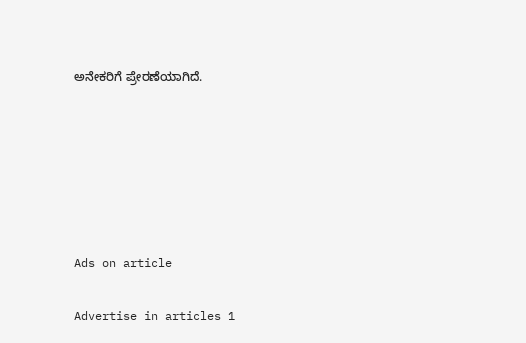ಅನೇಕರಿಗೆ ಪ್ರೇರಣೆಯಾಗಿದೆ.






Ads on article

Advertise in articles 1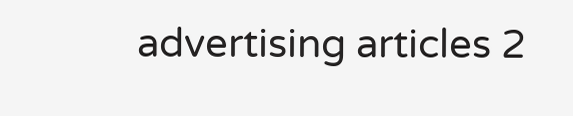advertising articles 2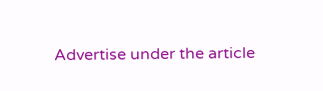Advertise under the article